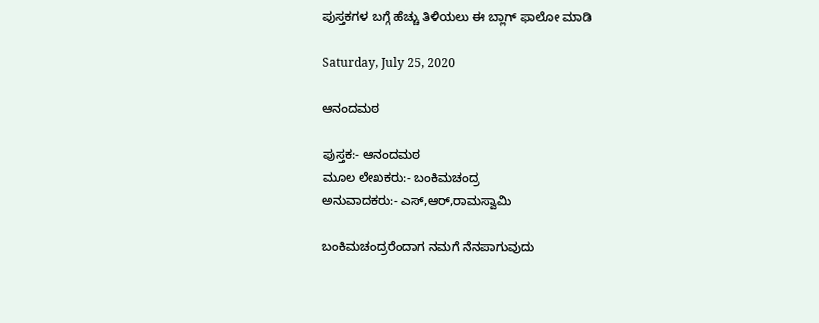ಪುಸ್ತಕಗಳ ಬಗ್ಗೆ ಹೆಚ್ಚು ತಿಳಿಯಲು ಈ ಬ್ಲಾಗ್ ಫಾಲೋ ಮಾಡಿ

Saturday, July 25, 2020

ಆನಂದಮಠ

ಪುಸ್ತಕ:- ಆನಂದಮಠ
ಮೂಲ ಲೇಖಕರು:- ಬಂಕಿಮಚಂದ್ರ
ಅನುವಾದಕರು:- ಎಸ್,ಆರ್,ರಾಮಸ್ವಾಮಿ

ಬಂಕಿಮಚಂದ್ರರೆಂದಾಗ ನಮಗೆ ನೆನಪಾಗುವುದು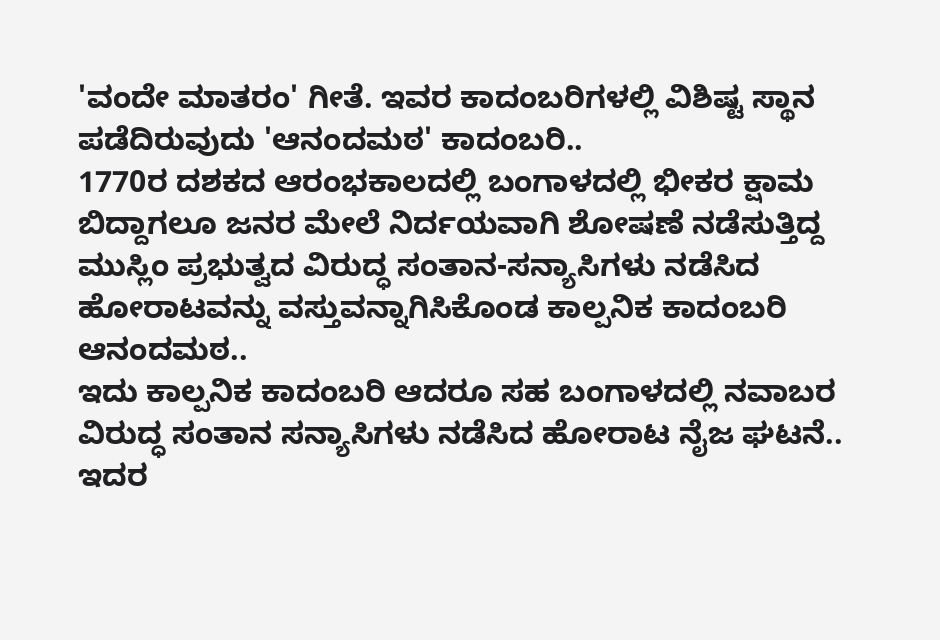'ವಂದೇ ಮಾತರಂ' ಗೀತೆ. ಇವರ ಕಾದಂಬರಿಗಳಲ್ಲಿ ವಿಶಿಷ್ಟ ಸ್ಥಾನ ಪಡೆದಿರುವುದು 'ಆನಂದಮಠ' ಕಾದಂಬರಿ..
1770ರ ದಶಕದ ಆರಂಭಕಾಲದಲ್ಲಿ ಬಂಗಾಳದಲ್ಲಿ ಭೀಕರ ಕ್ಷಾಮ ಬಿದ್ದಾಗಲೂ ಜನರ ಮೇಲೆ ನಿರ್ದಯವಾಗಿ ಶೋಷಣೆ ನಡೆಸುತ್ತಿದ್ದ ಮುಸ್ಲಿಂ ಪ್ರಭುತ್ವದ ವಿರುದ್ಧ ಸಂತಾನ-ಸನ್ಯಾಸಿಗಳು ನಡೆಸಿದ ಹೋರಾಟವನ್ನು ವಸ್ತುವನ್ನಾಗಿಸಿಕೊಂಡ ಕಾಲ್ಪನಿಕ ಕಾದಂಬರಿ ಆನಂದಮಠ..
ಇದು ಕಾಲ್ಪನಿಕ ಕಾದಂಬರಿ ಆದರೂ ಸಹ ಬಂಗಾಳದಲ್ಲಿ ನವಾಬರ ವಿರುದ್ಧ ಸಂತಾನ ಸನ್ಯಾಸಿಗಳು ನಡೆಸಿದ ಹೋರಾಟ ನೈಜ ಘಟನೆ.. ಇದರ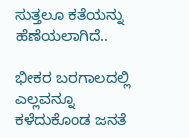ಸುತ್ತಲೂ ಕತೆಯನ್ನು ಹೆಣೆಯಲಾಗಿದೆ..

ಭೀಕರ ಬರಗಾಲದಲ್ಲಿ ಎಲ್ಲವನ್ನೂ ಕಳೆದುಕೊಂಡ ಜನತೆ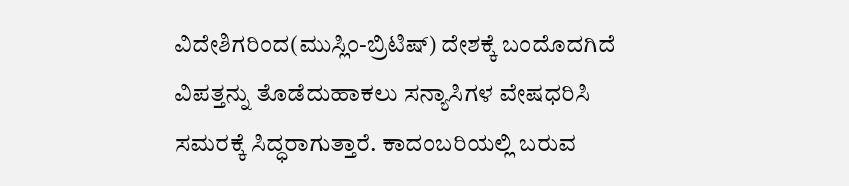ವಿದೇಶಿಗರಿಂದ(ಮುಸ್ಲಿಂ-ಬ್ರಿಟಿಷ್) ದೇಶಕ್ಕೆ ಬಂದೊದಗಿದೆ ವಿಪತ್ತನ್ನು ತೊಡೆದುಹಾಕಲು ಸನ್ಯಾಸಿಗಳ ವೇಷಧರಿಸಿ ಸಮರಕ್ಕೆ ಸಿದ್ಧರಾಗುತ್ತಾರೆ. ಕಾದಂಬರಿಯಲ್ಲಿ ಬರುವ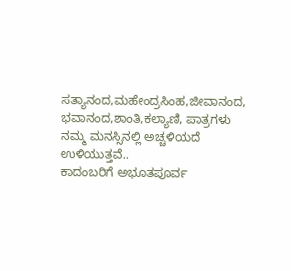ಸತ್ಯಾನಂದ,ಮಹೇಂದ್ರಸಿಂಹ,ಜೀವಾನಂದ, ಭವಾನಂದ,ಶಾಂತಿ,ಕಲ್ಯಾಣಿ, ಪಾತ್ರಗಳು ನಮ್ಮ ಮನಸ್ಸಿನಲ್ಲಿ ಅಚ್ಚಳಿಯದೆ ಉಳಿಯುತ್ತವೆ..
ಕಾದಂಬರಿಗೆ ಅಭೂತಪೂರ್ವ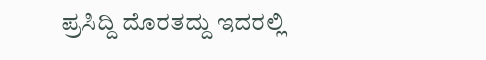ಪ್ರಸಿದ್ದಿ ದೊರತದ್ದು ಇದರಲ್ಲಿ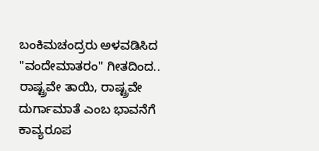ಬಂಕಿಮಚಂದ್ರರು ಅಳವಡಿಸಿದ "ವಂದೇಮಾತರಂ" ಗೀತದಿಂದ.. ರಾಷ್ಟ್ರವೇ ತಾಯಿ, ರಾಷ್ಟ್ರವೇ ದುರ್ಗಾಮಾತೆ ಎಂಬ ಭಾವನೆಗೆ ಕಾವ್ಯರೂಪ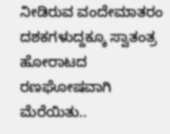ನೀಡಿರುವ ವಂದೇಮಾತರಂ ದಶಕಗಳುದ್ದಕ್ಕೂ ಸ್ವಾತಂತ್ರ ಹೋರಾಟದ ರಣಘೋಷವಾಗಿ ಮೆರೆಯಿತು..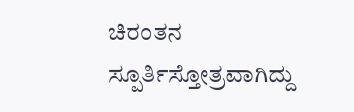ಚಿರಂತನ ಸ್ಪೂರ್ತಿಸ್ತೋತ್ರವಾಗಿದ್ದು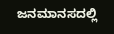ಜನಮಾನಸದಲ್ಲಿ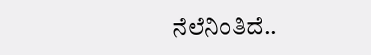ನೆಲೆನಿಂತಿದೆ..